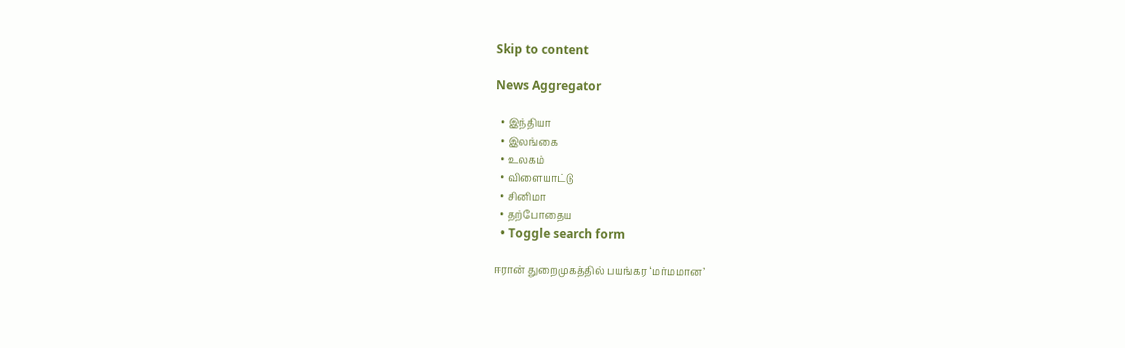Skip to content

News Aggregator

  • இந்தியா
  • இலங்கை
  • உலகம்
  • விளையாட்டு
  • சினிமா
  • தற்போதைய
  • Toggle search form

ஈரான் துறைமுகத்தில் பயங்கர ‘மர்மமான’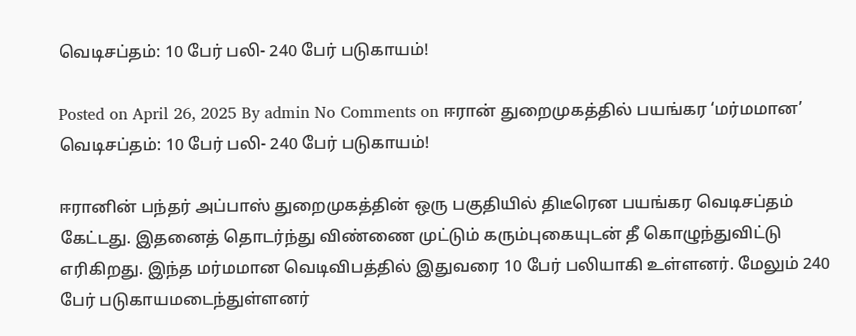வெடிசப்தம்: 10 பேர் பலி- 240 பேர் படுகாயம்!

Posted on April 26, 2025 By admin No Comments on ஈரான் துறைமுகத்தில் பயங்கர ‘மர்மமான’ வெடிசப்தம்: 10 பேர் பலி- 240 பேர் படுகாயம்!

ஈரானின் பந்தர் அப்பாஸ் துறைமுகத்தின் ஒரு பகுதியில் திடீரென பயங்கர வெடிசப்தம் கேட்டது. இதனைத் தொடர்ந்து விண்ணை முட்டும் கரும்புகையுடன் தீ கொழுந்துவிட்டு எரிகிறது. இந்த மர்மமான வெடிவிபத்தில் இதுவரை 10 பேர் பலியாகி உள்ளனர். மேலும் 240 பேர் படுகாயமடைந்துள்ளனர்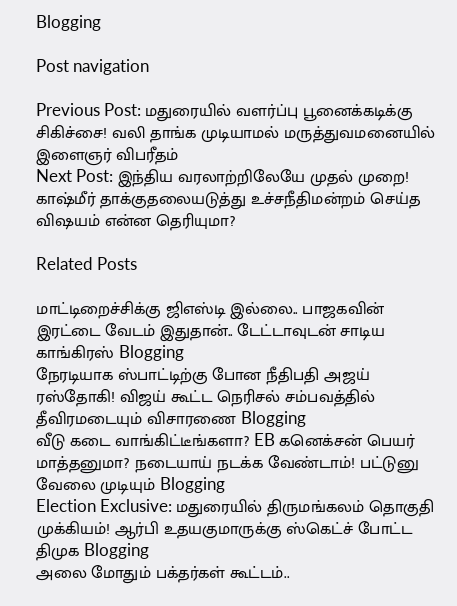Blogging

Post navigation

Previous Post: மதுரையில் வளர்ப்பு பூனைக்கடிக்கு சிகிச்சை! வலி தாங்க முடியாமல் மருத்துவமனையில் இளைஞர் விபரீதம்
Next Post: இந்திய வரலாற்றிலேயே முதல் முறை! காஷ்மீர் தாக்குதலையடுத்து உச்சநீதிமன்றம் செய்த விஷயம் என்ன தெரியுமா?

Related Posts

மாட்டிறைச்சிக்கு ஜிஎஸ்டி இல்லை.. பாஜகவின் இரட்டை வேடம் இதுதான்.. டேட்டாவுடன் சாடிய காங்கிரஸ் Blogging
நேரடியாக ஸ்பாட்டிற்கு போன நீதிபதி அஜய் ரஸ்தோகி! விஜய் கூட்ட நெரிசல் சம்பவத்தில் தீவிரமடையும் விசாரணை Blogging
வீடு கடை வாங்கிட்டீங்களா? EB கனெக்சன் பெயர் மாத்தனுமா? நடையாய் நடக்க வேண்டாம்! பட்டுனு வேலை முடியும் Blogging
Election Exclusive: மதுரையில் திருமங்கலம் தொகுதி முக்கியம்! ஆர்பி உதயகுமாருக்கு ஸ்கெட்ச் போட்ட திமுக Blogging
அலை மோதும் பக்தர்கள் கூட்டம்..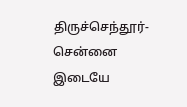திருச்செந்தூர்-சென்னை இடையே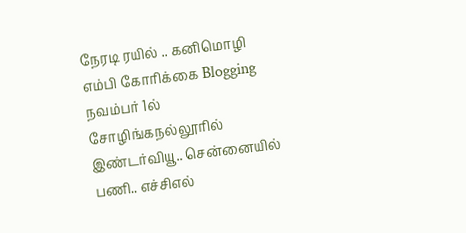நேரடி ரயில் .. கனிமொழி எம்பி கோரிக்கை Blogging
நவம்பர் 1ல் சோழிங்கநல்லூரில் இண்டர்வியூ.. சென்னையில் பணி.. எச்சிஎல்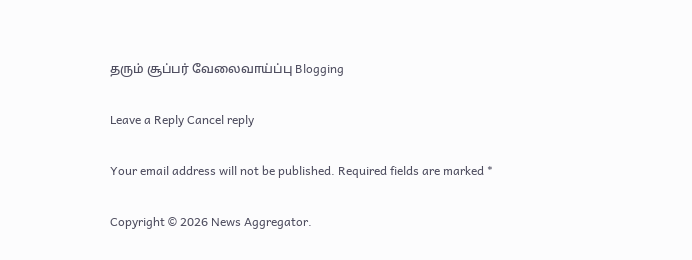தரும் சூப்பர் வேலைவாய்ப்பு Blogging

Leave a Reply Cancel reply

Your email address will not be published. Required fields are marked *

Copyright © 2026 News Aggregator.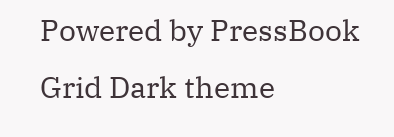Powered by PressBook Grid Dark theme